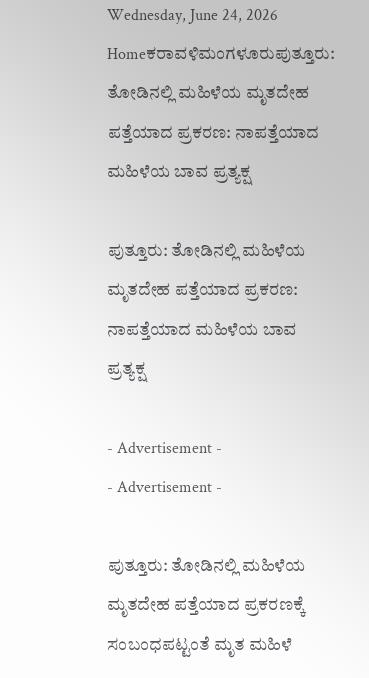Wednesday, June 24, 2026
Homeಕರಾವಳಿಮಂಗಳೂರುಪುತ್ತೂರು: ತೋಡಿನಲ್ಲಿ ಮಹಿಳೆಯ ಮೃತದೇಹ ಪತ್ತೆಯಾದ ಪ್ರಕರಣ: ನಾಪತ್ತೆಯಾದ ಮಹಿಳೆಯ ಬಾವ ಪ್ರತ್ಯಕ್ಷ

ಪುತ್ತೂರು: ತೋಡಿನಲ್ಲಿ ಮಹಿಳೆಯ ಮೃತದೇಹ ಪತ್ತೆಯಾದ ಪ್ರಕರಣ: ನಾಪತ್ತೆಯಾದ ಮಹಿಳೆಯ ಬಾವ ಪ್ರತ್ಯಕ್ಷ

- Advertisement -
- Advertisement -

ಪುತ್ತೂರು: ತೋಡಿನಲ್ಲಿ ಮಹಿಳೆಯ ಮೃತದೇಹ ಪತ್ತೆಯಾದ ಪ್ರಕರಣಕ್ಕೆ ಸಂಬಂಧಪಟ್ಟಂತೆ ಮೃತ ಮಹಿಳೆ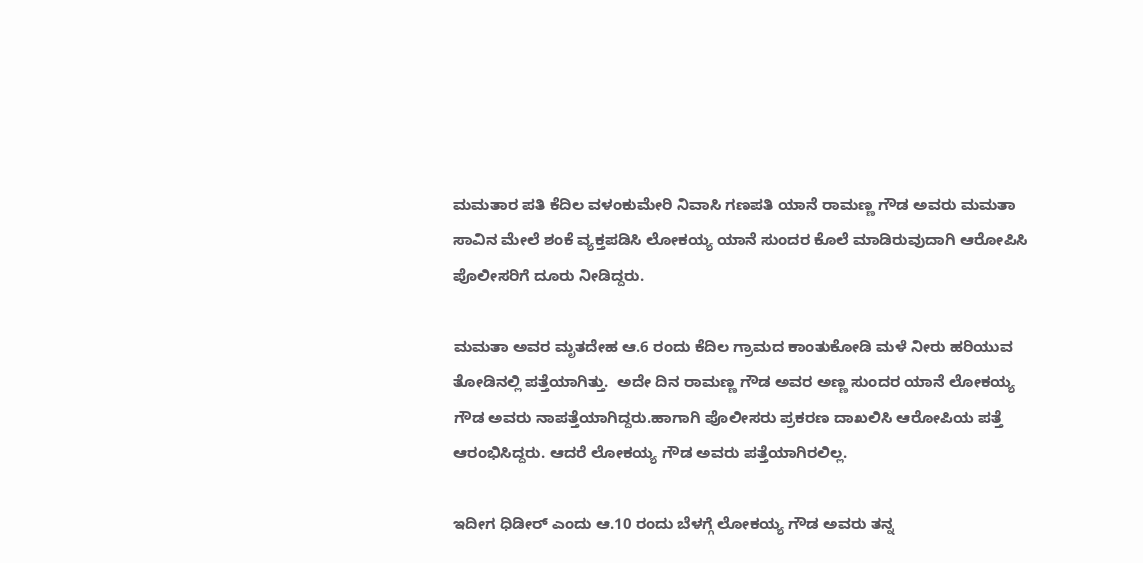ಮಮತಾರ ಪತಿ ಕೆದಿಲ ವಳಂಕುಮೇರಿ ನಿವಾಸಿ ಗಣಪತಿ ಯಾನೆ ರಾಮಣ್ಣ ಗೌಡ ಅವರು ಮಮತಾ ಸಾವಿನ ಮೇಲೆ ಶಂಕೆ ವ್ಯಕ್ತಪಡಿಸಿ ಲೋಕಯ್ಯ ಯಾನೆ ಸುಂದರ ಕೊಲೆ ಮಾಡಿರುವುದಾಗಿ ಆರೋಪಿಸಿ ಪೊಲೀಸರಿಗೆ ದೂರು ನೀಡಿದ್ದರು.

ಮಮತಾ ಅವರ ಮೃತದೇಹ ಆ.6 ರಂದು ಕೆದಿಲ ಗ್ರಾಮದ ಕಾಂತುಕೋಡಿ ಮಳೆ ನೀರು ಹರಿಯುವ ತೋಡಿನಲ್ಲಿ ಪತ್ತೆಯಾಗಿತ್ತು.  ಅದೇ ದಿನ ರಾಮಣ್ಣ ಗೌಡ ಅವರ ಅಣ್ಣ ಸುಂದರ ಯಾನೆ ಲೋಕಯ್ಯ ಗೌಡ ಅವರು ನಾಪತ್ತೆಯಾಗಿದ್ದರು.ಹಾಗಾಗಿ ಪೊಲೀಸರು ಪ್ರಕರಣ ದಾಖಲಿಸಿ ಆರೋಪಿಯ ಪತ್ತೆ ಆರಂಭಿಸಿದ್ದರು. ಆದರೆ ಲೋಕಯ್ಯ ಗೌಡ ಅವರು ಪತ್ತೆಯಾಗಿರಲಿಲ್ಲ.

ಇದೀಗ ಧಿಡೀರ್ ಎಂದು ಆ.10 ರಂದು ಬೆಳಗ್ಗೆ ಲೋಕಯ್ಯ ಗೌಡ ಅವರು ತನ್ನ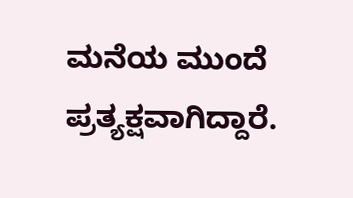ಮನೆಯ ಮುಂದೆ ಪ್ರತ್ಯಕ್ಷವಾಗಿದ್ದಾರೆ.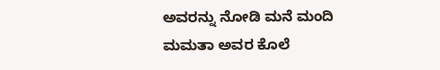ಅವರನ್ನು ನೋಡಿ ಮನೆ ಮಂದಿ ಮಮತಾ ಅವರ ಕೊಲೆ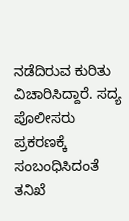ನಡೆದಿರುವ ಕುರಿತು ವಿಚಾರಿಸಿದ್ದಾರೆ. ಸದ್ಯ ಪೊಲೀಸರು ಪ್ರಕರಣಕ್ಕೆ ಸಂಬಂಧಿಸಿದಂತೆ ತನಿಖೆ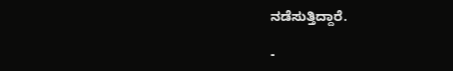ನಡೆಸುತ್ತಿದ್ದಾರೆ.

-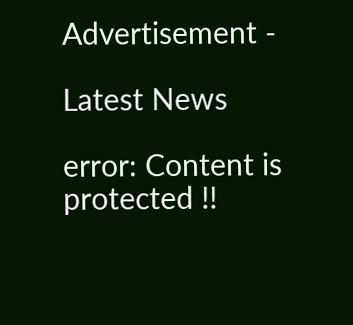Advertisement -

Latest News

error: Content is protected !!